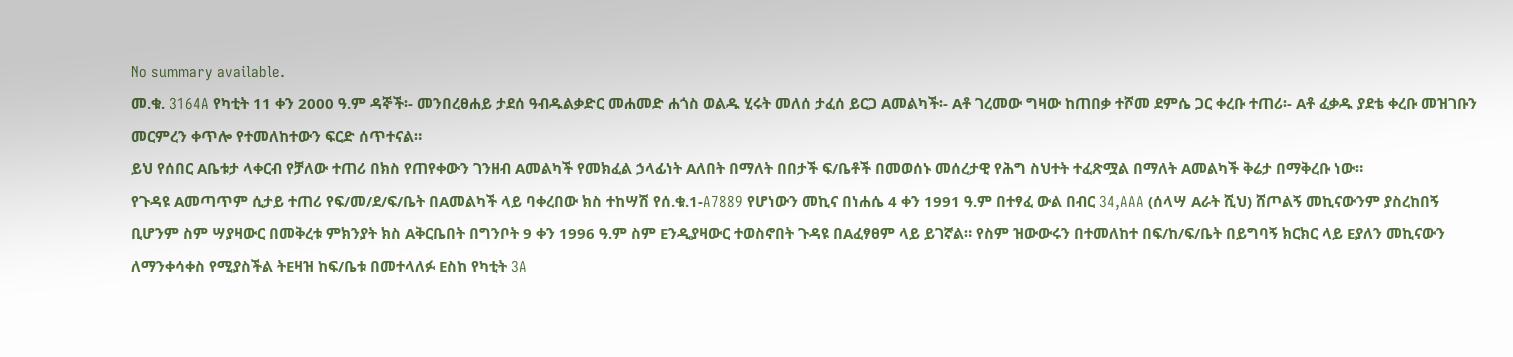No summary available.
መ.ቁ. 3164A የካቲት 11 ቀን 2000 ዓ.ም ዳኞች፡- መንበረፀሐይ ታደሰ ዓብዱልቃድር መሐመድ ሐጎስ ወልዱ ሂሩት መለሰ ታፈሰ ይርጋ Aመልካች፡- Aቶ ገረመው ግዛው ከጠበቃ ተሾመ ደምሴ ጋር ቀረቡ ተጠሪ፡- Aቶ ፈቃዱ ያደቴ ቀረቡ መዝገቡን መርምረን ቀጥሎ የተመለከተውን ፍርድ ሰጥተናል።
ይህ የሰበር Aቤቱታ ላቀርብ የቻለው ተጠሪ በክስ የጠየቀውን ገንዘብ Aመልካች የመክፈል ኃላፊነት Aለበት በማለት በበታች ፍ/ቤቶች በመወሰኑ መሰረታዊ የሕግ ስህተት ተፈጽሟል በማለት Aመልካች ቅሬታ በማቅረቡ ነው።
የጉዳዩ Aመጣጥም ሲታይ ተጠሪ የፍ/መ/ደ/ፍ/ቤት በAመልካች ላይ ባቀረበው ክስ ተከሣሽ የሰ.ቁ.1-A7889 የሆነውን መኪና በነሐሴ 4 ቀን 1991 ዓ.ም በተፃፈ ውል በብር 34,AAA (ሰላሣ Aራት ሺህ) ሸጦልኝ መኪናውንም ያስረከበኝ ቢሆንም ስም ሣያዛውር በመቅረቱ ምክንያት ክስ Aቅርቤበት በግንቦት 9 ቀን 1996 ዓ.ም ስም Eንዲያዛውር ተወስኖበት ጉዳዩ በAፈፃፀም ላይ ይገኛል። የስም ዝውውሩን በተመለከተ በፍ/ከ/ፍ/ቤት በይግባኝ ክርክር ላይ Eያለን መኪናውን ለማንቀሳቀስ የሚያስችል ትEዛዝ ከፍ/ቤቱ በመተላለፉ Eስከ የካቲት 3A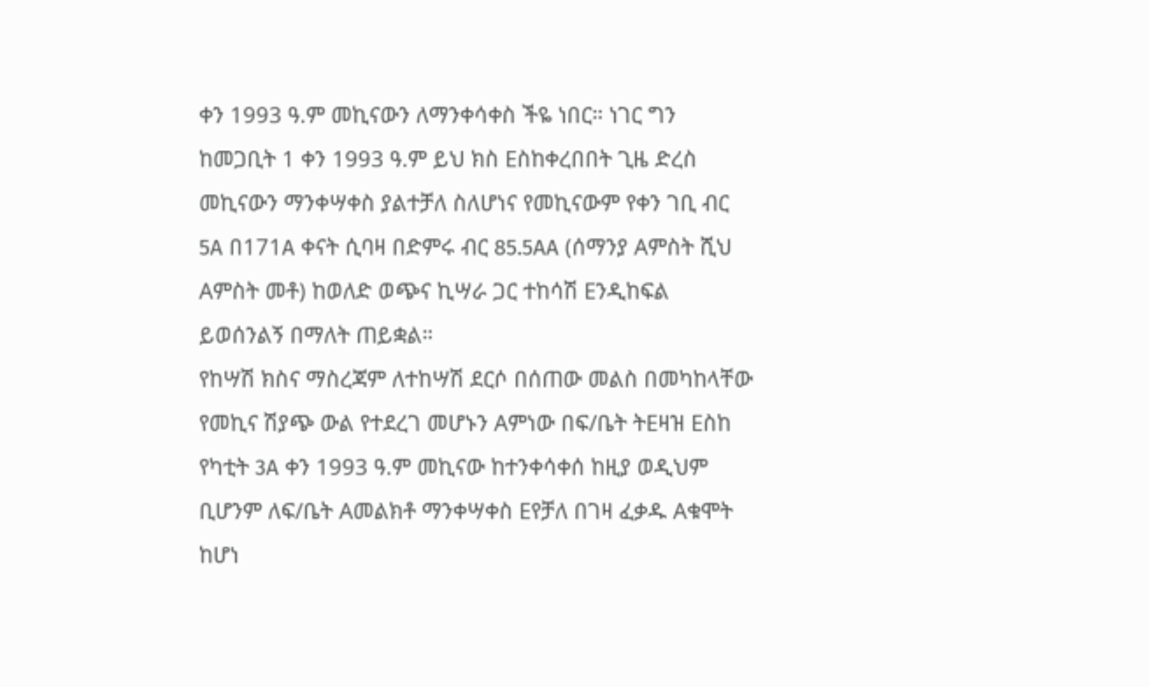ቀን 1993 ዓ.ም መኪናውን ለማንቀሳቀስ ችዬ ነበር። ነገር ግን ከመጋቢት 1 ቀን 1993 ዓ.ም ይህ ክስ Eስከቀረበበት ጊዜ ድረስ መኪናውን ማንቀሣቀስ ያልተቻለ ስለሆነና የመኪናውም የቀን ገቢ ብር 5A በ171A ቀናት ሲባዛ በድምሩ ብር 85.5AA (ሰማንያ Aምስት ሺህ Aምስት መቶ) ከወለድ ወጭና ኪሣራ ጋር ተከሳሽ Eንዲከፍል ይወሰንልኝ በማለት ጠይቋል።
የከሣሽ ክስና ማስረጃም ለተከሣሽ ደርሶ በሰጠው መልስ በመካከላቸው የመኪና ሽያጭ ውል የተደረገ መሆኑን Aምነው በፍ/ቤት ትEዛዝ Eስከ የካቲት 3A ቀን 1993 ዓ.ም መኪናው ከተንቀሳቀሰ ከዚያ ወዲህም ቢሆንም ለፍ/ቤት Aመልክቶ ማንቀሣቀስ Eየቻለ በገዛ ፈቃዱ Aቁሞት ከሆነ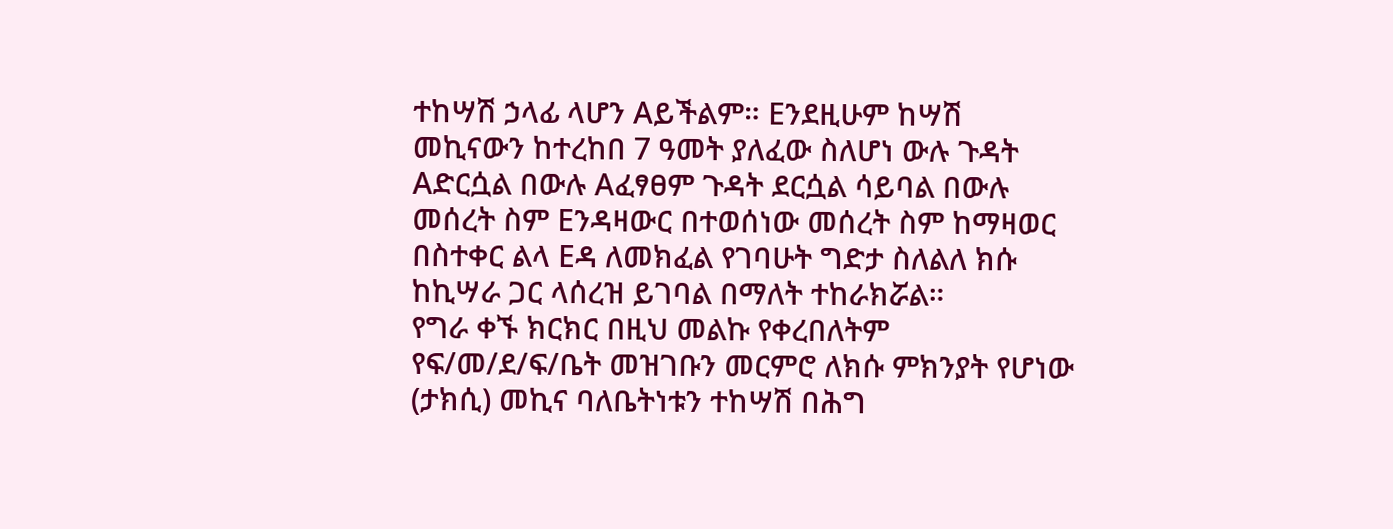ተከሣሽ ኃላፊ ላሆን Aይችልም። Eንደዚሁም ከሣሽ መኪናውን ከተረከበ 7 ዓመት ያለፈው ስለሆነ ውሉ ጉዳት Aድርሷል በውሉ Aፈፃፀም ጉዳት ደርሷል ሳይባል በውሉ መሰረት ስም Eንዳዛውር በተወሰነው መሰረት ስም ከማዛወር በስተቀር ልላ Eዳ ለመክፈል የገባሁት ግድታ ስለልለ ክሱ ከኪሣራ ጋር ላሰረዝ ይገባል በማለት ተከራክሯል።
የግራ ቀኙ ክርክር በዚህ መልኩ የቀረበለትም የፍ/መ/ደ/ፍ/ቤት መዝገቡን መርምሮ ለክሱ ምክንያት የሆነው (ታክሲ) መኪና ባለቤትነቱን ተከሣሽ በሕግ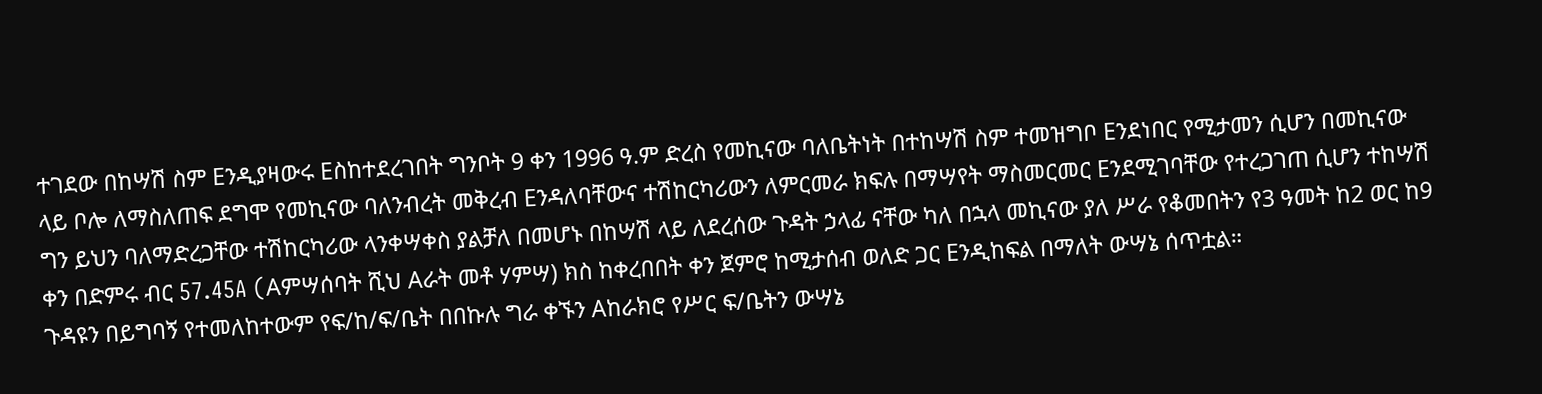ተገደው በከሣሽ ስም Eንዲያዛውሩ Eስከተደረገበት ግንቦት 9 ቀን 1996 ዓ.ም ድረስ የመኪናው ባለቤትነት በተከሣሽ ስም ተመዝግቦ Eንደነበር የሚታመን ሲሆን በመኪናው ላይ ቦሎ ለማስለጠፍ ደግሞ የመኪናው ባለንብረት መቅረብ Eንዳለባቸውና ተሽከርካሪውን ለምርመራ ክፍሉ በማሣየት ማስመርመር Eንደሚገባቸው የተረጋገጠ ሲሆን ተከሣሽ ግን ይህን ባለማድረጋቸው ተሽከርካሪው ላንቀሣቀስ ያልቻለ በመሆኑ በከሣሽ ላይ ለደረሰው ጉዳት ኃላፊ ናቸው ካለ በኋላ መኪናው ያለ ሥራ የቆመበትን የ3 ዓመት ከ2 ወር ከ9 ቀን በድምሩ ብር 57.45A (Aምሣሰባት ሺህ Aራት መቶ ሃምሣ) ክስ ከቀረበበት ቀን ጀምሮ ከሚታሰብ ወለድ ጋር Eንዲከፍል በማለት ውሣኔ ሰጥቷል።
ጉዳዩን በይግባኝ የተመለከተውም የፍ/ከ/ፍ/ቤት በበኩሉ ግራ ቀኙን Aከራክሮ የሥር ፍ/ቤትን ውሣኔ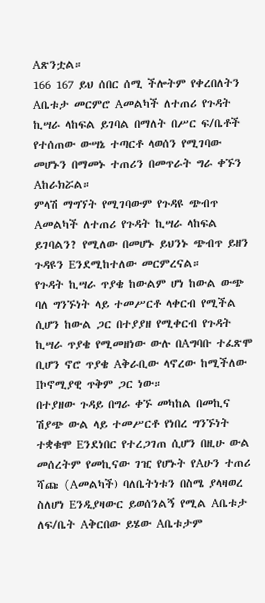Aጽንቷል።
166 167 ይህ ሰበር ሰሚ ችሎትም የቀረበለትን Aቤቱታ መርምሮ Aመልካች ለተጠሪ የጉዳት ኪሣራ ላከፍል ይገባል በማለት በሥር ፍ/ቤቶች የተሰጠው ውሣኔ ተጣርቶ ላወሰን የሚገባው መሆኑን በማመኑ ተጠሪን በመጥራት ግራ ቀኙን Aከራክሯል።
ምላሽ ማግኘት የሚገባውም የጉዳዩ ጭብጥ Aመልካች ለተጠሪ የጉዳት ኪሣራ ላከፍል ይገባልን? የሚለው በመሆኑ ይህንኑ ጭብጥ ይዘን ጉዳዩን Eንደሚከተለው መርምረናል።
የጉዳት ኪሣራ ጥያቄ ከውልም ሆነ ከውል ውጭ ባለ ግንኙነት ላይ ተመሥርቶ ላቀርብ የሚችል ሲሆን ከውል ጋር በተያያዘ የሚቀርብ የጉዳት ኪሣራ ጥያቄ የሚመዘነው ውሉ በAግባቡ ተፈጽሞ ቢሆን ኖሮ ጥያቄ Aቅራቢው ላኖረው ከሚችለው Iኮኖሚያዊ ጥቅም ጋር ነው።
በተያዘው ጉዳይ በግራ ቀኙ መካከል በመኪና ሽያጭ ውል ላይ ተመሥርቶ የነበረ ግንኙነት ተቋቁሞ Eንደነበር የተረጋገጠ ሲሆን በዚሁ ውል መሰረትም የመኪናው ገዢ የሆኑት የAሁን ተጠሪ ሻጩ (Aመልካች) ባለቤትነቱን በስሜ ያላዛወረ ስለሆነ Eንዲያዛውር ይወሰንልኝ የሚል Aቤቱታ ለፍ/ቤት Aቅርበው ይሄው Aቤቱታም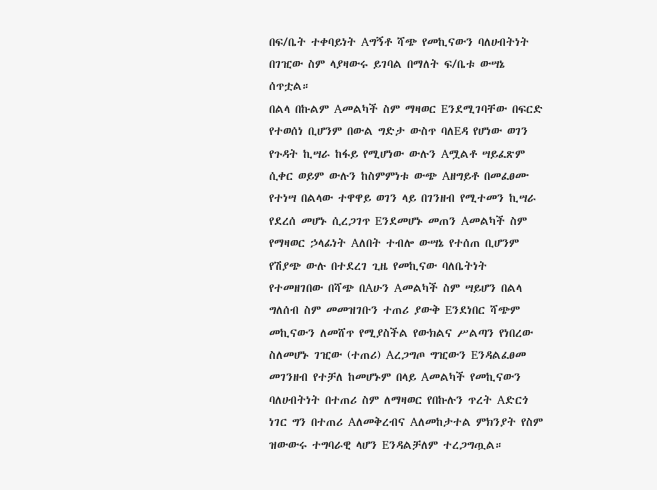በፍ/ቤት ተቀባይነት Aግኝቶ ሻጭ የመኪናውን ባለሀብትነት በገዢው ስም ላያዛውሩ ይገባል በማለት ፍ/ቤቱ ውሣኔ ሰጥቷል።
በልላ በኩልም Aመልካች ስም ማዛወር Eንደሚገባቸው በፍርድ የተወሰነ ቢሆንም በውል ግድታ ውስጥ ባለEዳ የሆነው ወገን የጉዳት ኪሣራ ከፋይ የሚሆነው ውሉን Aሟልቶ ሣይፈጽም ሲቀር ወይም ውሉን ከስምምነቱ ውጭ Aዘግይቶ በመፈፀሙ የተነሣ በልላው ተዋዋይ ወገን ላይ በገንዘብ የሚተመን ኪሣራ የደረሰ መሆኑ ሲረጋገጥ Eንደመሆኑ መጠን Aመልካች ስም የማዛወር ኃላፊነት Aለበት ተብሎ ውሣኔ የተሰጠ ቢሆንም የሽያጭ ውሉ በተደረገ ጊዜ የመኪናው ባለቤትነት የተመዘገበው በሻጭ በAሁን Aመልካች ስም ሣይሆን በልላ ግለሰብ ስም መመዝገቡን ተጠሪ ያውቅ Eንደነበር ሻጭም መኪናውን ለመሸጥ የሚያስችል የውክልና ሥልጣን የነበረው ስለመሆኑ ገዢው (ተጠሪ) Aረጋግጦ ግዢውን Eንዳልፈፀመ መገንዘብ የተቻለ ከመሆኑም በላይ Aመልካች የመኪናውን ባለሀብትነት በተጠሪ ስም ለማዛወር የበኩሉን ጥረት Aድርጎ ነገር ግን በተጠሪ Aለመቅረብና Aለመከታተል ምክንያት የስም ዝውውሩ ተግባራዊ ላሆን Eንዳልቻለም ተረጋግጧል።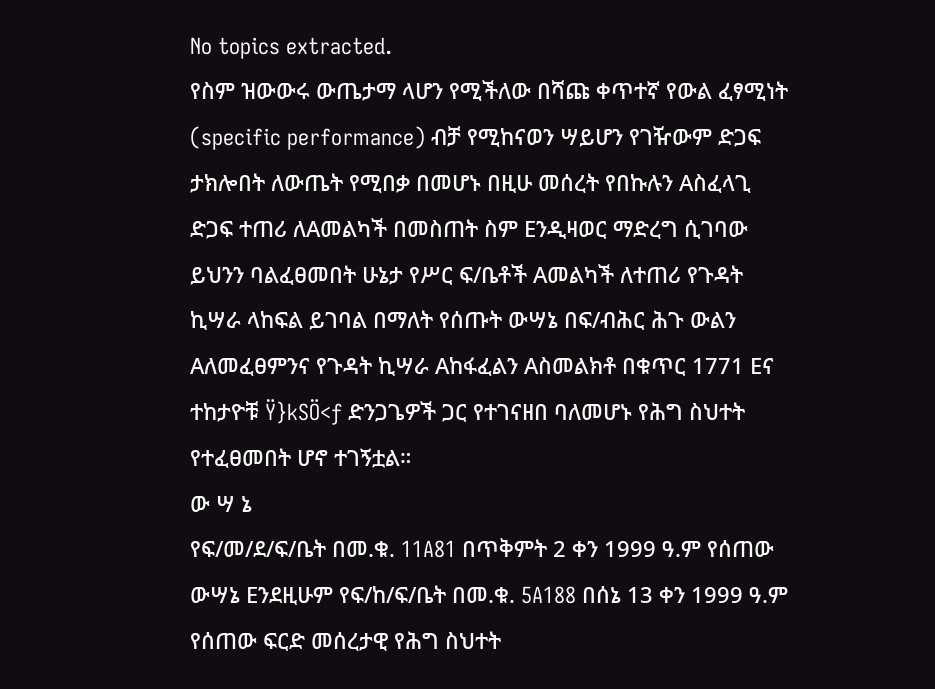No topics extracted.
የስም ዝውውሩ ውጤታማ ላሆን የሚችለው በሻጩ ቀጥተኛ የውል ፈፃሚነት (specific performance) ብቻ የሚከናወን ሣይሆን የገዥውም ድጋፍ ታክሎበት ለውጤት የሚበቃ በመሆኑ በዚሁ መሰረት የበኩሉን Aስፈላጊ ድጋፍ ተጠሪ ለAመልካች በመስጠት ስም Eንዲዛወር ማድረግ ሲገባው ይህንን ባልፈፀመበት ሁኔታ የሥር ፍ/ቤቶች Aመልካች ለተጠሪ የጉዳት ኪሣራ ላከፍል ይገባል በማለት የሰጡት ውሣኔ በፍ/ብሕር ሕጉ ውልን Aለመፈፀምንና የጉዳት ኪሣራ Aከፋፈልን Aስመልክቶ በቁጥር 1771 Eና ተከታዮቹ Ÿ}kSÖ<ƒ ድንጋጌዎች ጋር የተገናዘበ ባለመሆኑ የሕግ ስህተት የተፈፀመበት ሆኖ ተገኝቷል።
ው ሣ ኔ
የፍ/መ/ደ/ፍ/ቤት በመ.ቁ. 11A81 በጥቅምት 2 ቀን 1999 ዓ.ም የሰጠው ውሣኔ Eንደዚሁም የፍ/ከ/ፍ/ቤት በመ.ቁ. 5A188 በሰኔ 13 ቀን 1999 ዓ.ም የሰጠው ፍርድ መሰረታዊ የሕግ ስህተት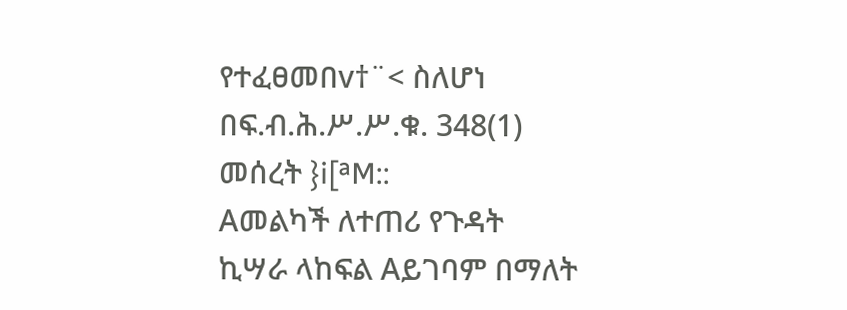የተፈፀመበv†¨< ስለሆነ በፍ.ብ.ሕ.ሥ.ሥ.ቁ. 348(1) መሰረት }i[ªM::
Aመልካች ለተጠሪ የጉዳት ኪሣራ ላከፍል Aይገባም በማለት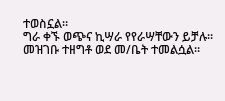ተወስኗል።
ግራ ቀኙ ወጭና ኪሣራ የየራሣቸውን ይቻሉ።
መዝገቡ ተዘግቶ ወደ መ/ቤት ተመልሷል።